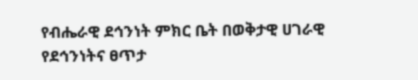የብሔራዊ ደኅንነት ምክር ቤት በወቅታዊ ሀገራዊ የደኅንነትና ፀጥታ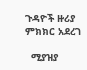ጉዳዮች ዙሪያ ምክክር አደረገ

  ሚያዝያ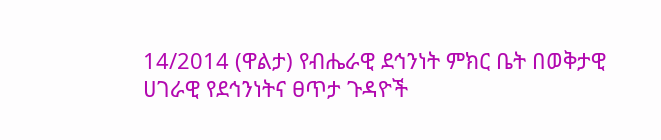14/2014 (ዋልታ) የብሔራዊ ደኅንነት ምክር ቤት በወቅታዊ ሀገራዊ የደኅንነትና ፀጥታ ጉዳዮች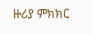ዙሪያ ምክክር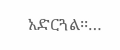አድርጓል፡፡…